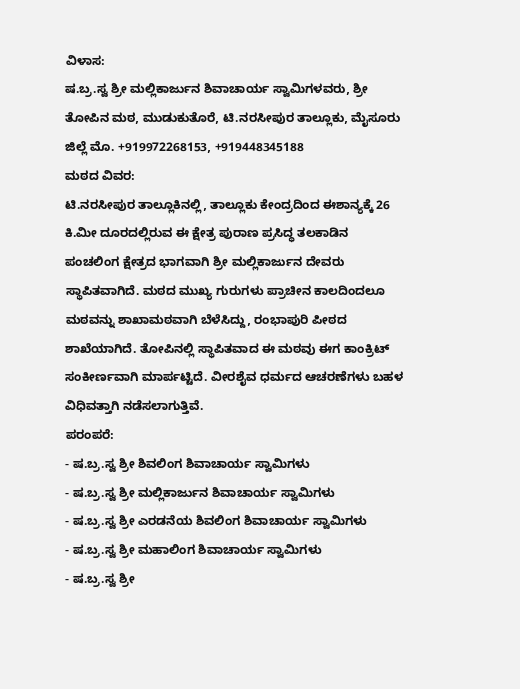ವಿಳಾಸ:
ಷ.ಬ್ರ.ಸ್ವ ಶ್ರೀ ಮಲ್ಲಿಕಾರ್ಜುನ ಶಿವಾಚಾರ್ಯ ಸ್ವಾಮಿಗಳವರು, ಶ್ರೀ ತೋಪಿನ ಮಠ, ಮುಡುಕುತೊರೆ, ಟಿ.ನರಸೀಪುರ ತಾಲ್ಲೂಕು, ಮೈಸೂರು ಜಿಲ್ಲೆ ಮೊ. +919972268153, +919448345188
ಮಠದ ವಿವರ:
ಟಿ.ನರಸೀಪುರ ತಾಲ್ಲೂಕಿನಲ್ಲಿ, ತಾಲ್ಲೂಕು ಕೇಂದ್ರದಿಂದ ಈಶಾನ್ಯಕ್ಕೆ 26 ಕಿ.ಮೀ ದೂರದಲ್ಲಿರುವ ಈ ಕ್ಷೇತ್ರ ಪುರಾಣ ಪ್ರಸಿದ್ಧ ತಲಕಾಡಿನ ಪಂಚಲಿಂಗ ಕ್ಷೇತ್ರದ ಭಾಗವಾಗಿ ಶ್ರೀ ಮಲ್ಲಿಕಾರ್ಜುನ ದೇವರು ಸ್ಥಾಪಿತವಾಗಿದೆ. ಮಠದ ಮುಖ್ಯ ಗುರುಗಳು ಪ್ರಾಚೀನ ಕಾಲದಿಂದಲೂ ಮಠವನ್ನು ಶಾಖಾಮಠವಾಗಿ ಬೆಳೆಸಿದ್ದು, ರಂಭಾಪುರಿ ಪೀಠದ ಶಾಖೆಯಾಗಿದೆ. ತೋಪಿನಲ್ಲಿ ಸ್ಥಾಪಿತವಾದ ಈ ಮಠವು ಈಗ ಕಾಂಕ್ರಿಟ್ ಸಂಕೀರ್ಣವಾಗಿ ಮಾರ್ಪಟ್ಟಿದೆ. ವೀರಶೈವ ಧರ್ಮದ ಆಚರಣೆಗಳು ಬಹಳ ವಿಧಿವತ್ತಾಗಿ ನಡೆಸಲಾಗುತ್ತಿವೆ.
ಪರಂಪರೆ:
- ಷ.ಬ್ರ.ಸ್ವ ಶ್ರೀ ಶಿವಲಿಂಗ ಶಿವಾಚಾರ್ಯ ಸ್ವಾಮಿಗಳು
- ಷ.ಬ್ರ.ಸ್ವ ಶ್ರೀ ಮಲ್ಲಿಕಾರ್ಜುನ ಶಿವಾಚಾರ್ಯ ಸ್ವಾಮಿಗಳು
- ಷ.ಬ್ರ.ಸ್ವ ಶ್ರೀ ಎರಡನೆಯ ಶಿವಲಿಂಗ ಶಿವಾಚಾರ್ಯ ಸ್ವಾಮಿಗಳು
- ಷ.ಬ್ರ.ಸ್ವ ಶ್ರೀ ಮಹಾಲಿಂಗ ಶಿವಾಚಾರ್ಯ ಸ್ವಾಮಿಗಳು
- ಷ.ಬ್ರ.ಸ್ವ ಶ್ರೀ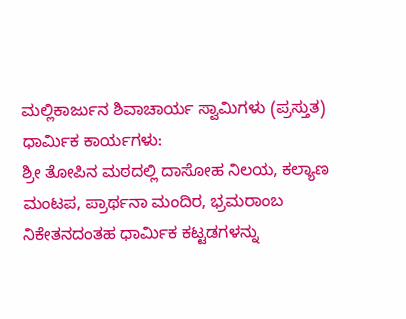ಮಲ್ಲಿಕಾರ್ಜುನ ಶಿವಾಚಾರ್ಯ ಸ್ವಾಮಿಗಳು (ಪ್ರಸ್ತುತ)
ಧಾರ್ಮಿಕ ಕಾರ್ಯಗಳು:
ಶ್ರೀ ತೋಪಿನ ಮಠದಲ್ಲಿ ದಾಸೋಹ ನಿಲಯ, ಕಲ್ಯಾಣ ಮಂಟಪ, ಪ್ರಾರ್ಥನಾ ಮಂದಿರ, ಭ್ರಮರಾಂಬ ನಿಕೇತನದಂತಹ ಧಾರ್ಮಿಕ ಕಟ್ಟಡಗಳನ್ನು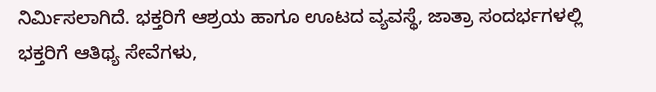ನಿರ್ಮಿಸಲಾಗಿದೆ. ಭಕ್ತರಿಗೆ ಆಶ್ರಯ ಹಾಗೂ ಊಟದ ವ್ಯವಸ್ಥೆ, ಜಾತ್ರಾ ಸಂದರ್ಭಗಳಲ್ಲಿ ಭಕ್ತರಿಗೆ ಆತಿಥ್ಯ ಸೇವೆಗಳು,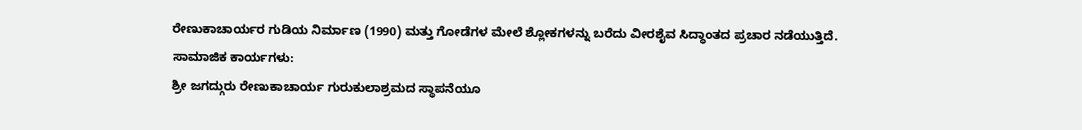ರೇಣುಕಾಚಾರ್ಯರ ಗುಡಿಯ ನಿರ್ಮಾಣ (1990) ಮತ್ತು ಗೋಡೆಗಳ ಮೇಲೆ ಶ್ಲೋಕಗಳನ್ನು ಬರೆದು ವೀರಶೈವ ಸಿದ್ಧಾಂತದ ಪ್ರಚಾರ ನಡೆಯುತ್ತಿದೆ.
ಸಾಮಾಜಿಕ ಕಾರ್ಯಗಳು:
ಶ್ರೀ ಜಗದ್ಗುರು ರೇಣುಕಾಚಾರ್ಯ ಗುರುಕುಲಾಶ್ರಮದ ಸ್ಥಾಪನೆಯೂ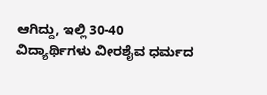ಆಗಿದ್ದು, ಇಲ್ಲಿ 30-40 ವಿದ್ಯಾರ್ಥಿಗಳು ವೀರಶೈವ ಧರ್ಮದ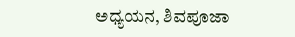ಅಧ್ಯಯನ, ಶಿವಪೂಜಾ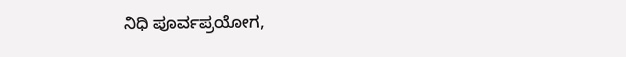ನಿಧಿ ಪೂರ್ವಪ್ರಯೋಗ,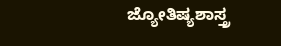ಜ್ಯೋತಿಷ್ಯಶಾಸ್ತ್ರ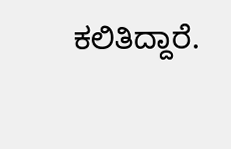ಕಲಿತಿದ್ದಾರೆ.